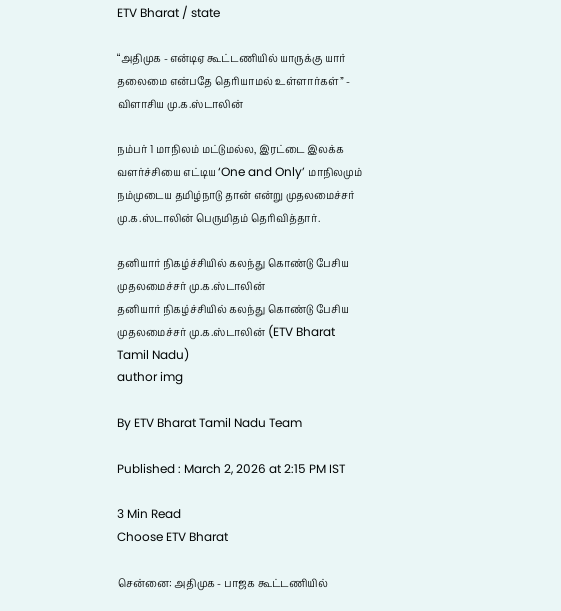ETV Bharat / state

“அதிமுக - என்டிஏ கூட்டணியில் யாருக்கு யார் தலைமை என்பதே தெரியாமல் உள்ளார்கள்” - விளாசிய மு.க.ஸ்டாலின்

நம்பர் 1 மாநிலம் மட்டுமல்ல, இரட்டை இலக்க வளர்ச்சியை எட்டிய ‘One and Only’ மாநிலமும் நம்முடைய தமிழ்நாடு தான் என்று முதலமைச்சர் மு.க.ஸ்டாலின் பெருமிதம் தெரிவித்தார்.

தனியார் நிகழ்ச்சியில் கலந்து கொண்டு பேசிய முதலமைச்சர் மு.க.ஸ்டாலின்
தனியார் நிகழ்ச்சியில் கலந்து கொண்டு பேசிய முதலமைச்சர் மு.க.ஸ்டாலின் (ETV Bharat Tamil Nadu)
author img

By ETV Bharat Tamil Nadu Team

Published : March 2, 2026 at 2:15 PM IST

3 Min Read
Choose ETV Bharat

சென்னை: அதிமுக - பாஜக கூட்டணியில்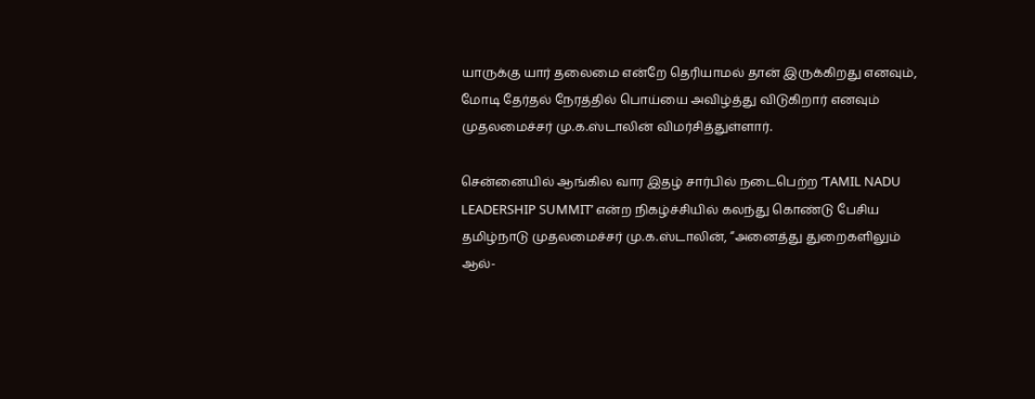யாருக்கு யார் தலைமை என்றே தெரியாமல் தான் இருக்கிறது எனவும், மோடி தேர்தல் நேரத்தில் பொய்யை அவிழ்த்து விடுகிறார் எனவும் முதலமைச்சர் மு.க.ஸ்டாலின் விமர்சித்துள்ளார்.

சென்னையில் ஆங்கில வார இதழ் சார்பில் நடைபெற்ற ‘TAMIL NADU LEADERSHIP SUMMIT’ என்ற நிகழ்ச்சியில் கலந்து கொண்டு பேசிய தமிழ்நாடு முதலமைச்சர் மு.க.ஸ்டாலின், “அனைத்து துறைகளிலும் ஆல்-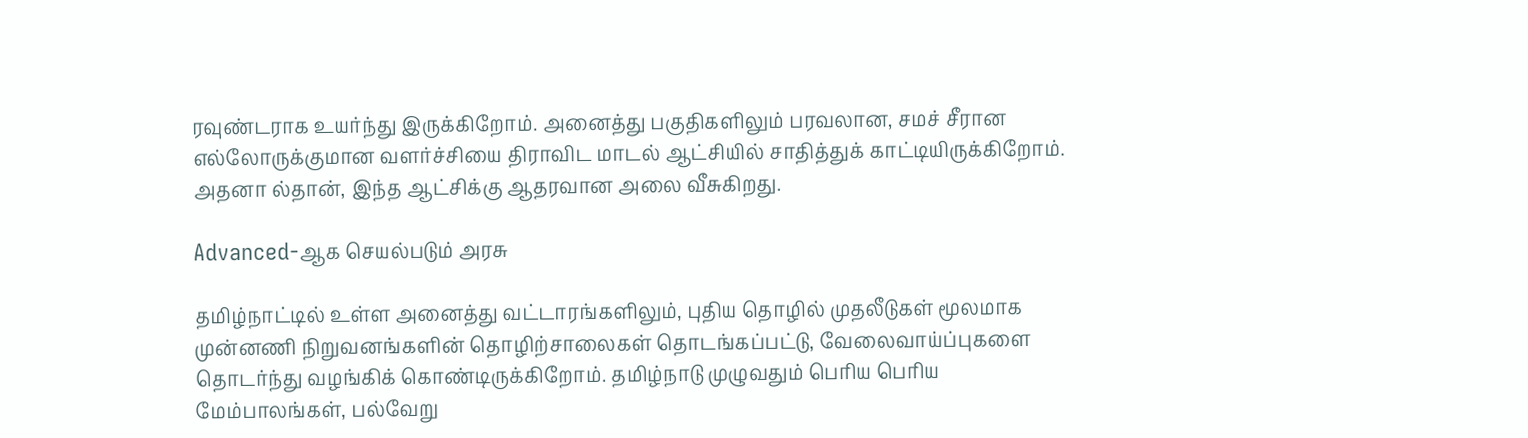ரவுண்டராக உயர்ந்து இருக்கிறோம். அனைத்து பகுதிகளிலும் பரவலான, சமச் சீரான எல்லோருக்குமான வளர்ச்சியை திராவிட மாடல் ஆட்சியில் சாதித்துக் காட்டியிருக்கிறோம். அதனா ல்தான், இந்த ஆட்சிக்கு ஆதரவான அலை வீசுகிறது.

Advanced-ஆக செயல்படும் அரசு

தமிழ்நாட்டில் உள்ள அனைத்து வட்டாரங்களிலும், புதிய தொழில் முதலீடுகள் மூலமாக முன்னணி நிறுவனங்களின் தொழிற்சாலைகள் தொடங்கப்பட்டு, வேலைவாய்ப்புகளை தொடர்ந்து வழங்கிக் கொண்டிருக்கிறோம். தமிழ்நாடு முழுவதும் பெரிய பெரிய மேம்பாலங்கள், பல்வேறு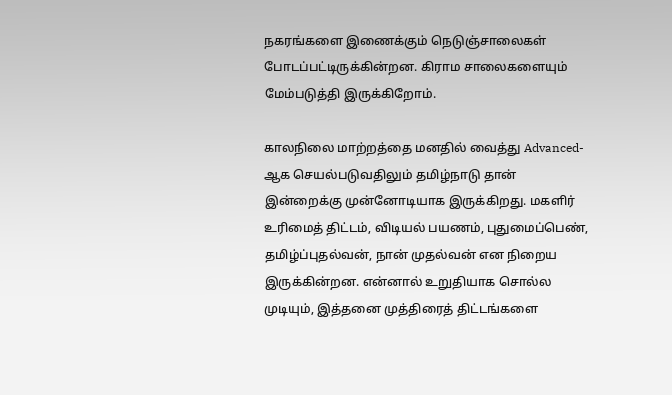நகரங்களை இணைக்கும் நெடுஞ்சாலைகள் போடப்பட்டிருக்கின்றன. கிராம சாலைகளையும் மேம்படுத்தி இருக்கிறோம்.

காலநிலை மாற்றத்தை மனதில் வைத்து Advanced-ஆக செயல்படுவதிலும் தமிழ்நாடு தான் இன்றைக்கு முன்னோடியாக இருக்கிறது. மகளிர் உரிமைத் திட்டம், விடியல் பயணம், புதுமைப்பெண், தமிழ்ப்புதல்வன், நான் முதல்வன் என நிறைய இருக்கின்றன. என்னால் உறுதியாக சொல்ல முடியும், இத்தனை முத்திரைத் திட்டங்களை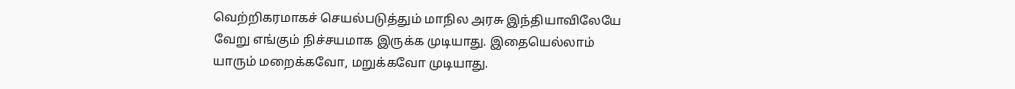வெற்றிகரமாகச் செயல்படுத்தும் மாநில அரசு இந்தியாவிலேயே வேறு எங்கும் நிச்சயமாக இருக்க முடியாது. இதையெல்லாம் யாரும் மறைக்கவோ, மறுக்கவோ முடியாது.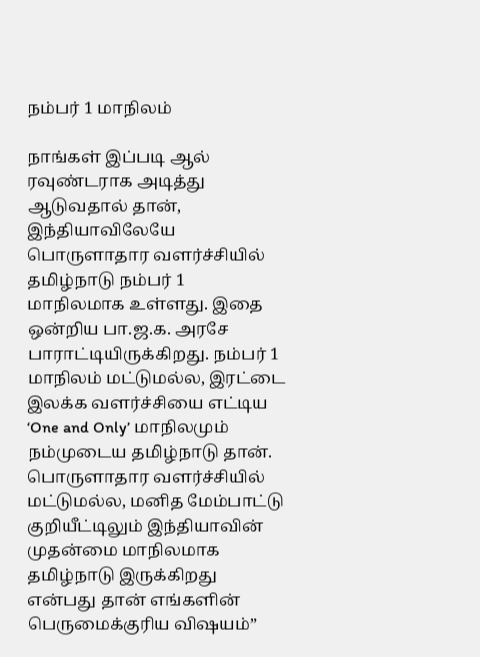நம்பர் 1 மாநிலம்

நாங்கள் இப்படி ஆல் ரவுண்டராக அடித்து ஆடுவதால் தான், இந்தியாவிலேயே பொருளாதார வளர்ச்சியில் தமிழ்நாடு நம்பர் 1 மாநிலமாக உள்ளது. இதை ஒன்றிய பா.ஜ.க. அரசே பாராட்டியிருக்கிறது. நம்பர் 1 மாநிலம் மட்டுமல்ல, இரட்டை இலக்க வளர்ச்சியை எட்டிய ‘One and Only’ மாநிலமும் நம்முடைய தமிழ்நாடு தான். பொருளாதார வளர்ச்சியில் மட்டுமல்ல, மனித மேம்பாட்டு குறியீட்டிலும் இந்தியாவின் முதன்மை மாநிலமாக தமிழ்நாடு இருக்கிறது என்பது தான் எங்களின் பெருமைக்குரிய விஷயம்”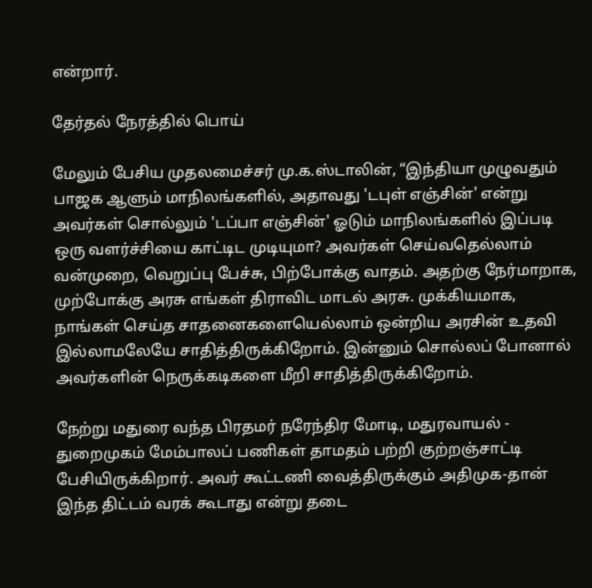என்றார்.

தேர்தல் நேரத்தில் பொய்

மேலும் பேசிய முதலமைச்சர் மு.க.ஸ்டாலின், “இந்தியா முழுவதும் பாஜக ஆளும் மாநிலங்களில், அதாவது 'டபுள் எஞ்சின்' என்று அவர்கள் சொல்லும் 'டப்பா எஞ்சின்' ஓடும் மாநிலங்களில் இப்படி ஒரு வளர்ச்சியை காட்டிட முடியுமா? அவர்கள் செய்வதெல்லாம் வன்முறை, வெறுப்பு பேச்சு, பிற்போக்கு வாதம். அதற்கு நேர்மாறாக, முற்போக்கு அரசு எங்கள் திராவிட மாடல் அரசு. முக்கியமாக, நாங்கள் செய்த சாதனைகளையெல்லாம் ஒன்றிய அரசின் உதவி இல்லாமலேயே சாதித்திருக்கிறோம். இன்னும் சொல்லப் போனால் அவர்களின் நெருக்கடிகளை மீறி சாதித்திருக்கிறோம்.

நேற்று மதுரை வந்த பிரதமர் நரேந்திர மோடி, மதுரவாயல் - துறைமுகம் மேம்பாலப் பணிகள் தாமதம் பற்றி குற்றஞ்சாட்டி பேசியிருக்கிறார். அவர் கூட்டணி வைத்திருக்கும் அதிமுக-தான் இந்த திட்டம் வரக் கூடாது என்று தடை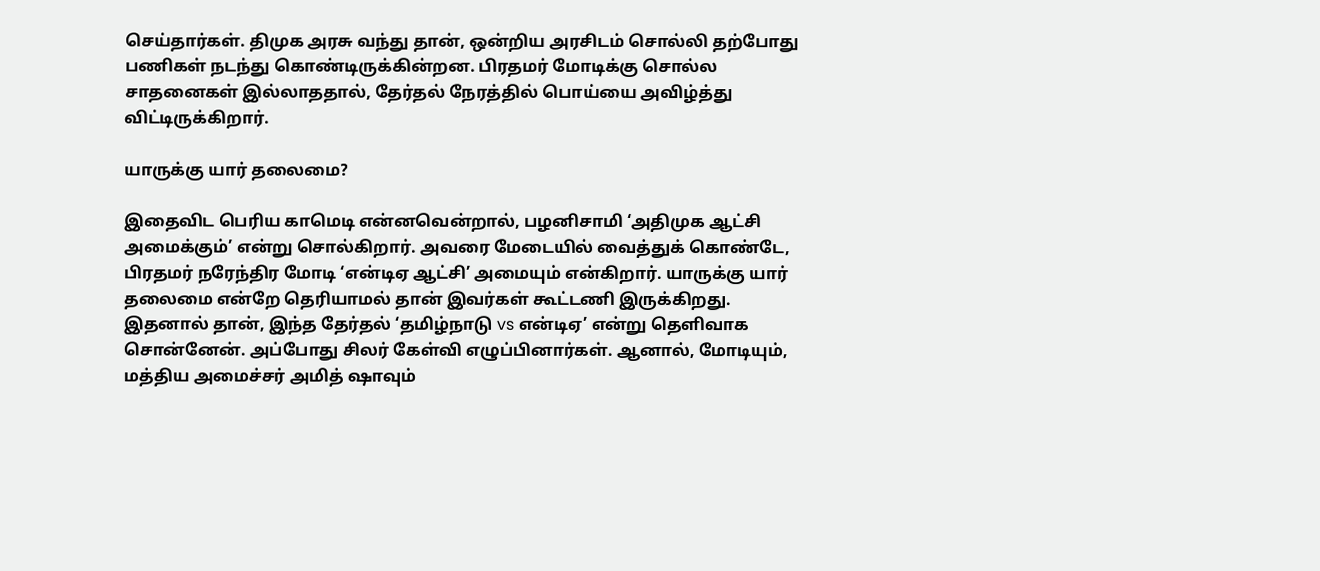செய்தார்கள். திமுக அரசு வந்து தான், ஒன்றிய அரசிடம் சொல்லி தற்போது பணிகள் நடந்து கொண்டிருக்கின்றன. பிரதமர் மோடிக்கு சொல்ல சாதனைகள் இல்லாததால், தேர்தல் நேரத்தில் பொய்யை அவிழ்த்து விட்டிருக்கிறார்.

யாருக்கு யார் தலைமை?

இதைவிட பெரிய காமெடி என்னவென்றால், பழனிசாமி ‘அதிமுக ஆட்சி அமைக்கும்’ என்று சொல்கிறார். அவரை மேடையில் வைத்துக் கொண்டே, பிரதமர் நரேந்திர மோடி ‘என்டிஏ ஆட்சி’ அமையும் என்கிறார். யாருக்கு யார் தலைமை என்றே தெரியாமல் தான் இவர்கள் கூட்டணி இருக்கிறது. இதனால் தான், இந்த தேர்தல் ‘தமிழ்நாடு vs என்டிஏ’ என்று தெளிவாக சொன்னேன். அப்போது சிலர் கேள்வி எழுப்பினார்கள். ஆனால், மோடியும், மத்திய அமைச்சர் அமித் ஷாவும்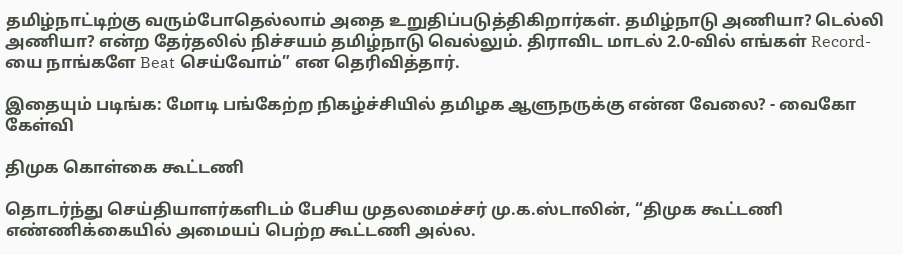தமிழ்நாட்டிற்கு வரும்போதெல்லாம் அதை உறுதிப்படுத்திகிறார்கள். தமிழ்நாடு அணியா? டெல்லி அணியா? என்ற தேர்தலில் நிச்சயம் தமிழ்நாடு வெல்லும். திராவிட மாடல் 2.0-வில் எங்கள் Record-யை நாங்களே Beat செய்வோம்” என தெரிவித்தார்.

இதையும் படிங்க: மோடி பங்கேற்ற நிகழ்ச்சியில் தமிழக ஆளுநருக்கு என்ன வேலை? - வைகோ கேள்வி

திமுக கொள்கை கூட்டணி

தொடர்ந்து செய்தியாளர்களிடம் பேசிய முதலமைச்சர் மு.க.ஸ்டாலின், “திமுக கூட்டணி எண்ணிக்கையில் அமையப் பெற்ற கூட்டணி அல்ல.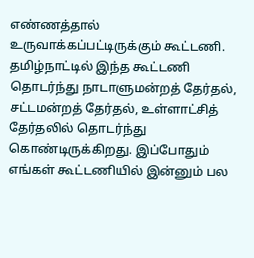எண்ணத்தால் உருவாக்கப்பட்டிருக்கும் கூட்டணி. தமிழ்நாட்டில் இந்த கூட்டணி தொடர்ந்து நாடாளுமன்றத் தேர்தல், சட்டமன்றத் தேர்தல், உள்ளாட்சித் தேர்தலில் தொடர்ந்து கொண்டிருக்கிறது. இப்போதும் எங்கள் கூட்டணியில் இன்னும் பல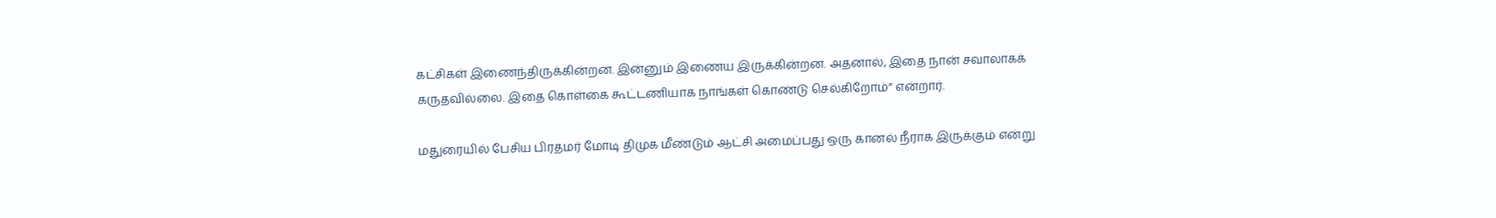கட்சிகள் இணைந்திருக்கின்றன. இன்னும் இணைய இருக்கின்றன. அதனால், இதை நான் சவாலாகக் கருதவில்லை. இதை கொள்கை கூட்டணியாக நாங்கள் கொண்டு செல்கிறோம்” என்றார்.

மதுரையில் பேசிய பிரதமர் மோடி திமுக மீண்டும் ஆட்சி அமைப்பது ஒரு கானல் நீராக இருக்கும் என்று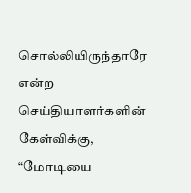சொல்லியிருந்தாரே என்ற செய்தியாளர்களின் கேள்விக்கு, “மோடியை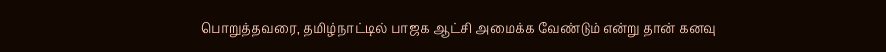பொறுத்தவரை, தமிழ்நாட்டில் பாஜக ஆட்சி அமைக்க வேண்டும் என்று தான் கனவு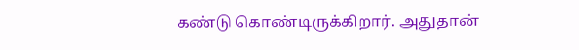கண்டு கொண்டிருக்கிறார். அதுதான்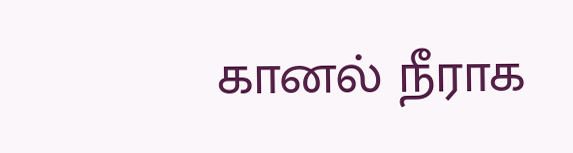கானல் நீராக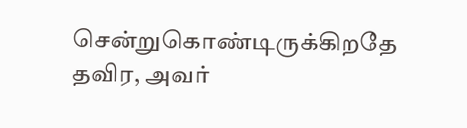சென்றுகொண்டிருக்கிறதே தவிர, அவர்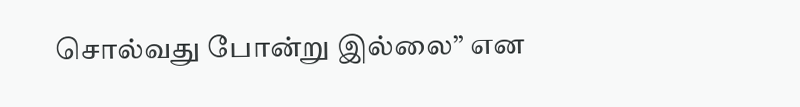சொல்வது போன்று இல்லை” என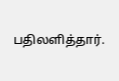பதிலளித்தார்.